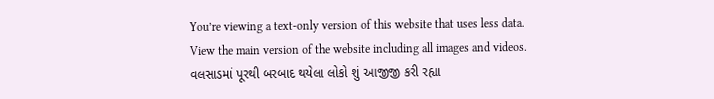You’re viewing a text-only version of this website that uses less data. View the main version of the website including all images and videos.
વલસાડમાં પૂરથી બરબાદ થયેલા લોકો શું આજીજી કરી રહ્યા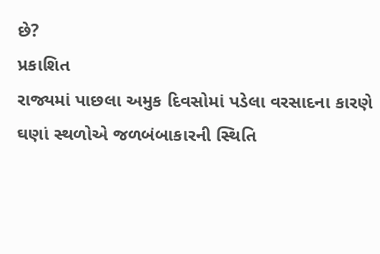છે?
પ્રકાશિત
રાજ્યમાં પાછલા અમુક દિવસોમાં પડેલા વરસાદના કારણે ઘણાં સ્થળોએ જળબંબાકારની સ્થિતિ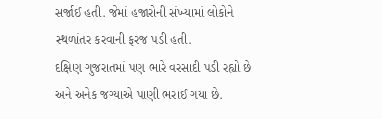સર્જાઈ હતી. જેમાં હજારોની સંખ્યામાં લોકોને સ્થળાંતર કરવાની ફરજ પડી હતી.
દક્ષિણ ગુજરાતમાં પણ ભારે વરસાદી પડી રહ્યો છે અને અનેક જગ્યાએ પાણી ભરાઈ ગયા છે.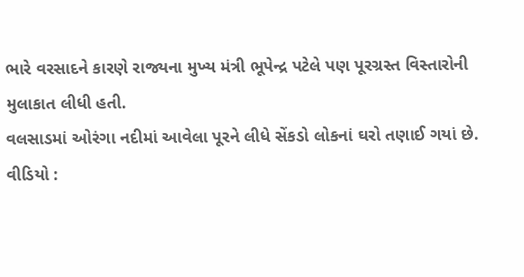ભારે વરસાદને કારણે રાજ્યના મુખ્ય મંત્રી ભૂપેન્દ્ર પટેલે પણ પૂરગ્રસ્ત વિસ્તારોની મુલાકાત લીધી હતી.
વલસાડમાં ઓરંગા નદીમાં આવેલા પૂરને લીધે સેંકડો લોકનાં ઘરો તણાઈ ગયાં છે.
વીડિયો :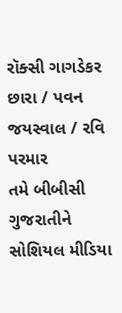રૉક્સી ગાગડેકર છારા / પવન જયસ્વાલ / રવિ પરમાર
તમે બીબીસી ગુજરાતીને સોશિયલ મીડિયા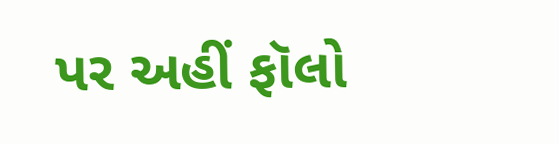પર અહીં ફૉલો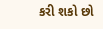કરી શકો છો